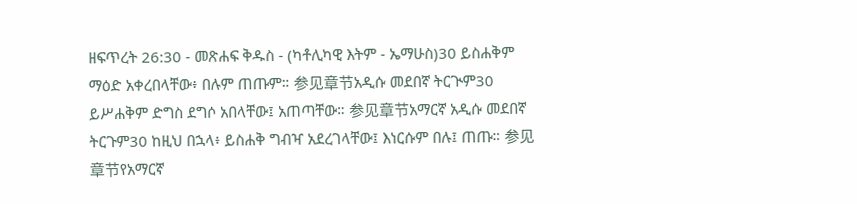ዘፍጥረት 26:30 - መጽሐፍ ቅዱስ - (ካቶሊካዊ እትም - ኤማሁስ)30 ይስሐቅም ማዕድ አቀረበላቸው፥ በሉም ጠጡም። 参见章节አዲሱ መደበኛ ትርጒም30 ይሥሐቅም ድግስ ደግሶ አበላቸው፤ አጠጣቸው። 参见章节አማርኛ አዲሱ መደበኛ ትርጉም30 ከዚህ በኋላ፥ ይስሐቅ ግብዣ አደረገላቸው፤ እነርሱም በሉ፤ ጠጡ። 参见章节የአማርኛ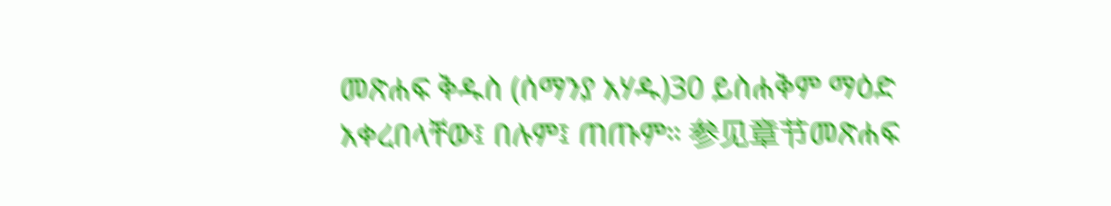መጽሐፍ ቅዱስ (ሰማንያ አሃዱ)30 ይስሐቅም ማዕድ አቀረበላቸው፤ በሉም፤ ጠጡም። 参见章节መጽሐፍ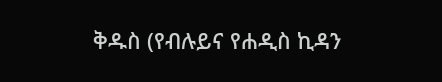ቅዱስ (የብሉይና የሐዲስ ኪዳን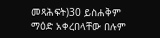መጻሕፍት)30 ይስሐቅም ማዕድ አቀረበላቸው በሉም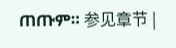ጠጡም። 参见章节 |